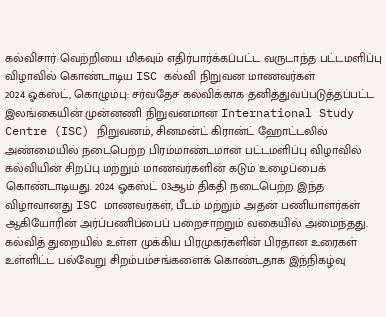கல்விசார் வெற்றியை மிகவும் எதிர்பார்க்கப்பட்ட வருடாந்த பட்டமளிப்பு விழாவில் கொண்டாடிய ISC கல்வி நிறுவன மாணவர்கள்
2024 ஓகஸ்ட், கொழும்பு: சர்வதேச கல்விக்காக தனித்துவப்படுத்தப்பட்ட இலங்கையின் முன்னணி நிறுவனமான International Study Centre (ISC) நிறுவனம், சினமன்ட் கிரான்ட் ஹோட்டலில் அண்மையில் நடைபெற்ற பிரம்மாண்டமான பட்டமளிப்பு விழாவில் கல்வியின் சிறப்பு மற்றும் மாணவர்களின் கடும் உழைப்பைக் கொண்டாடியது. 2024 ஓகஸ்ட் 03ஆம் திகதி நடைபெற்ற இந்த விழாவானது ISC மாணவர்கள், பீடம் மற்றும் அதன் பணியாளர்கள் ஆகியோரின் அர்ப்பணிப்பைப் பறைசாற்றும் வகையில் அமைந்தது. கல்வித் துறையில் உள்ள முக்கிய பிரமுகர்களின் பிரதான உரைகள் உள்ளிட்ட பல்வேறு சிறம்பம்சங்களைக் கொண்டதாக இந்நிகழ்வு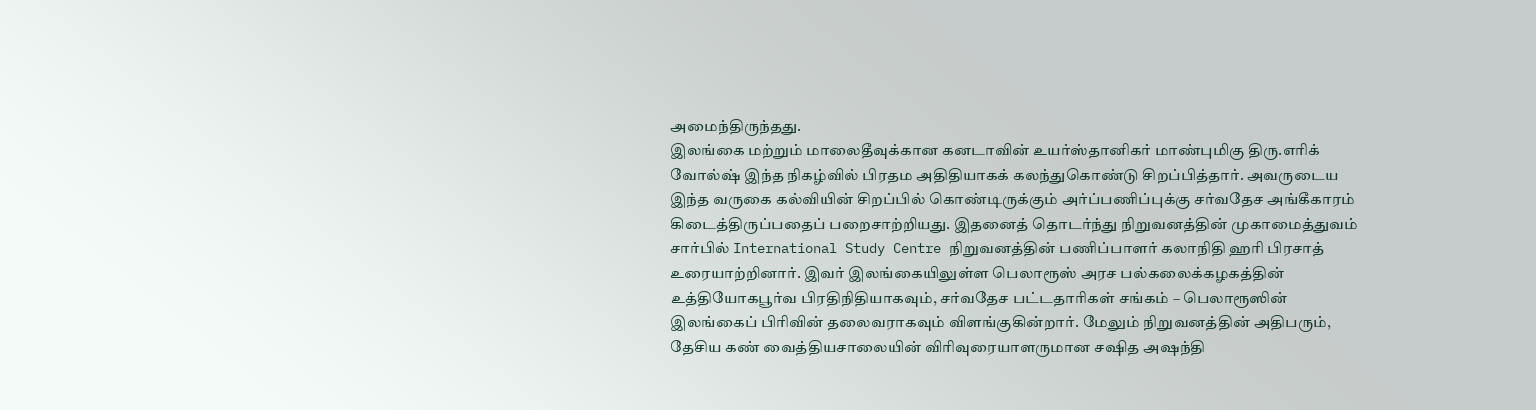அமைந்திருந்தது.
இலங்கை மற்றும் மாலைதீவுக்கான கனடாவின் உயர்ஸ்தானிகர் மாண்புமிகு திரு.எரிக் வோல்ஷ் இந்த நிகழ்வில் பிரதம அதிதியாகக் கலந்துகொண்டு சிறப்பித்தார். அவருடைய இந்த வருகை கல்வியின் சிறப்பில் கொண்டிருக்கும் அர்ப்பணிப்புக்கு சர்வதேச அங்கீகாரம் கிடைத்திருப்பதைப் பறைசாற்றியது. இதனைத் தொடர்ந்து நிறுவனத்தின் முகாமைத்துவம் சார்பில் International Study Centre நிறுவனத்தின் பணிப்பாளர் கலாநிதி ஹரி பிரசாத் உரையாற்றினார். இவர் இலங்கையிலுள்ள பெலாரூஸ் அரச பல்கலைக்கழகத்தின் உத்தியோகபூர்வ பிரதிநிதியாகவும், சர்வதேச பட்டதாரிகள் சங்கம் – பெலாரூஸின் இலங்கைப் பிரிவின் தலைவராகவும் விளங்குகின்றார். மேலும் நிறுவனத்தின் அதிபரும், தேசிய கண் வைத்தியசாலையின் விரிவுரையாளருமான சஷித அஷந்தி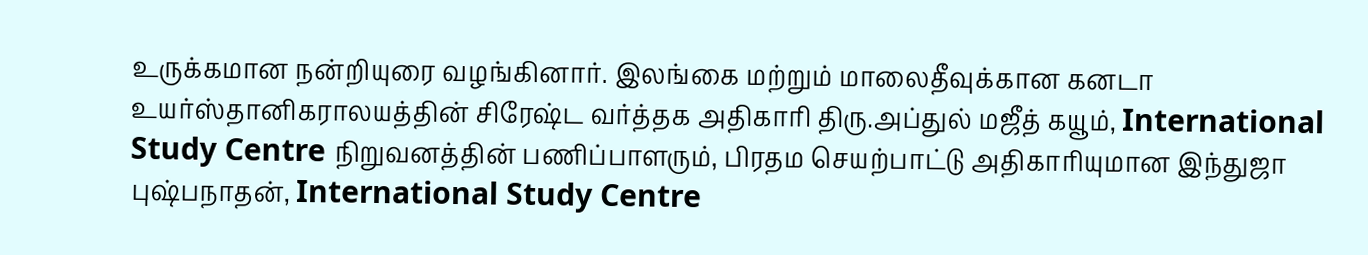உருக்கமான நன்றியுரை வழங்கினார். இலங்கை மற்றும் மாலைதீவுக்கான கனடா உயர்ஸ்தானிகராலயத்தின் சிரேஷ்ட வர்த்தக அதிகாரி திரு.அப்துல் மஜீத் கயூம், International Study Centre நிறுவனத்தின் பணிப்பாளரும், பிரதம செயற்பாட்டு அதிகாரியுமான இந்துஜா புஷ்பநாதன், International Study Centre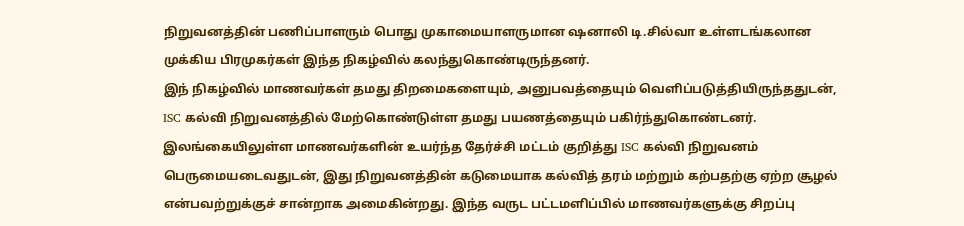நிறுவனத்தின் பணிப்பாளரும் பொது முகாமையாளருமான ஷனாலி டி.சில்வா உள்ளடங்கலான முக்கிய பிரமுகர்கள் இந்த நிகழ்வில் கலந்துகொண்டிருந்தனர்.
இந் நிகழ்வில் மாணவர்கள் தமது திறமைகளையும், அனுபவத்தையும் வெளிப்படுத்தியிருந்ததுடன், ISC கல்வி நிறுவனத்தில் மேற்கொண்டுள்ள தமது பயணத்தையும் பகிர்ந்துகொண்டனர். இலங்கையிலுள்ள மாணவர்களின் உயர்ந்த தேர்ச்சி மட்டம் குறித்து ISC கல்வி நிறுவனம் பெருமையடைவதுடன், இது நிறுவனத்தின் கடுமையாக கல்வித் தரம் மற்றும் கற்பதற்கு ஏற்ற சூழல் என்பவற்றுக்குச் சான்றாக அமைகின்றது. இந்த வருட பட்டமளிப்பில் மாணவர்களுக்கு சிறப்பு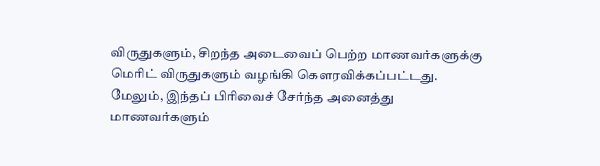விருதுகளும், சிறந்த அடைவைப் பெற்ற மாணவர்களுக்கு மெரிட் விருதுகளும் வழங்கி கௌரவிக்கப்பட்டது. மேலும், இந்தப் பிரிவைச் சேர்ந்த அனைத்து மாணவர்களும்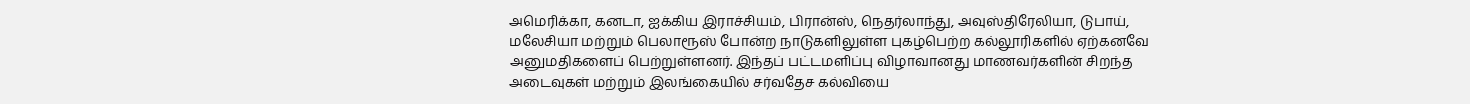அமெரிக்கா, கனடா, ஐக்கிய இராச்சியம், பிரான்ஸ், நெதர்லாந்து, அவுஸ்திரேலியா, டுபாய், மலேசியா மற்றும் பெலாரூஸ் போன்ற நாடுகளிலுள்ள புகழ்பெற்ற கல்லூரிகளில் ஏற்கனவே அனுமதிகளைப் பெற்றுள்ளனர். இந்தப் பட்டமளிப்பு விழாவானது மாணவர்களின் சிறந்த அடைவுகள் மற்றும் இலங்கையில் சர்வதேச கல்வியை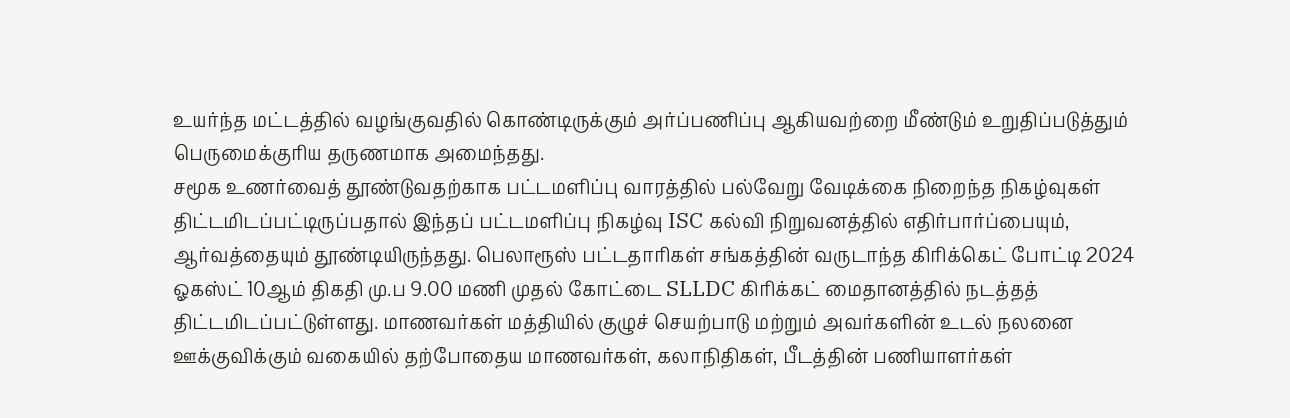உயர்ந்த மட்டத்தில் வழங்குவதில் கொண்டிருக்கும் அர்ப்பணிப்பு ஆகியவற்றை மீண்டும் உறுதிப்படுத்தும் பெருமைக்குரிய தருணமாக அமைந்தது.
சமூக உணர்வைத் தூண்டுவதற்காக பட்டமளிப்பு வாரத்தில் பல்வேறு வேடிக்கை நிறைந்த நிகழ்வுகள் திட்டமிடப்பட்டிருப்பதால் இந்தப் பட்டமளிப்பு நிகழ்வு ISC கல்வி நிறுவனத்தில் எதிர்பார்ப்பையும், ஆர்வத்தையும் தூண்டியிருந்தது. பெலாரூஸ் பட்டதாரிகள் சங்கத்தின் வருடாந்த கிரிக்கெட் போட்டி 2024 ஓகஸ்ட் 10ஆம் திகதி மு.ப 9.00 மணி முதல் கோட்டை SLLDC கிரிக்கட் மைதானத்தில் நடத்தத் திட்டமிடப்பட்டுள்ளது. மாணவர்கள் மத்தியில் குழுச் செயற்பாடு மற்றும் அவர்களின் உடல் நலனை ஊக்குவிக்கும் வகையில் தற்போதைய மாணவர்கள், கலாநிதிகள், பீடத்தின் பணியாளர்கள்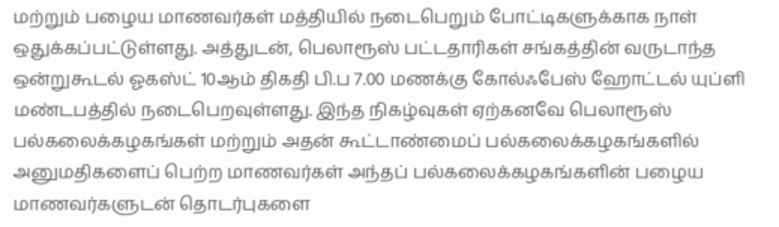மற்றும் பழைய மாணவர்கள் மத்தியில் நடைபெறும் போட்டிகளுக்காக நாள் ஒதுக்கப்பட்டுள்ளது. அத்துடன், பெலாரூஸ் பட்டதாரிகள் சங்கத்தின் வருடாந்த ஒன்றுகூடல் ஓகஸ்ட் 10ஆம் திகதி பி.ப 7.00 மணக்கு கோல்ஃபேஸ் ஹோட்டல் யுப்ளி மண்டபத்தில் நடைபெறவுள்ளது. இந்த நிகழ்வுகள் ஏற்கனவே பெலாரூஸ் பல்கலைக்கழகங்கள் மற்றும் அதன் கூட்டாண்மைப் பல்கலைக்கழகங்களில் அனுமதிகளைப் பெற்ற மாணவர்கள் அந்தப் பல்கலைக்கழகங்களின் பழைய மாணவர்களுடன் தொடர்புகளை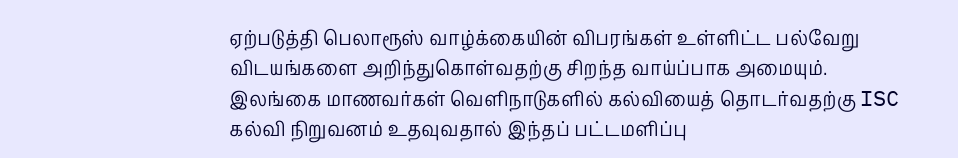ஏற்படுத்தி பெலாரூஸ் வாழ்க்கையின் விபரங்கள் உள்ளிட்ட பல்வேறு விடயங்களை அறிந்துகொள்வதற்கு சிறந்த வாய்ப்பாக அமையும்.
இலங்கை மாணவர்கள் வெளிநாடுகளில் கல்வியைத் தொடர்வதற்கு ISC கல்வி நிறுவனம் உதவுவதால் இந்தப் பட்டமளிப்பு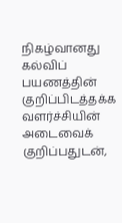நிகழ்வானது கல்விப் பயணத்தின் குறிப்பிடத்தக்க வளர்ச்சியின் அடைவைக் குறிப்பதுடன்,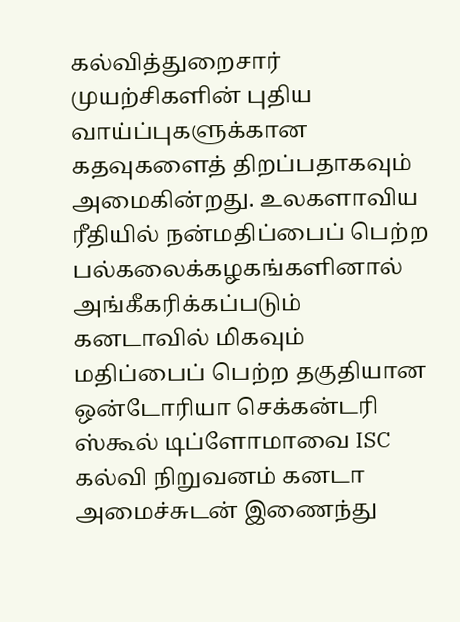கல்வித்துறைசார் முயற்சிகளின் புதிய வாய்ப்புகளுக்கான கதவுகளைத் திறப்பதாகவும் அமைகின்றது. உலகளாவிய ரீதியில் நன்மதிப்பைப் பெற்ற பல்கலைக்கழகங்களினால் அங்கீகரிக்கப்படும் கனடாவில் மிகவும் மதிப்பைப் பெற்ற தகுதியான ஒன்டோரியா செக்கன்டரி ஸ்கூல் டிப்ளோமாவை ISC கல்வி நிறுவனம் கனடா அமைச்சுடன் இணைந்து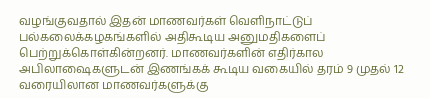வழங்குவதால் இதன் மாணவர்கள் வெளிநாட்டுப் பல்கலைக்கழகங்களில் அதிகூடிய அனுமதிகளைப் பெற்றுக்கொள்கின்றனர். மாணவர்களின் எதிர்கால அபிலாஷைகளுடன் இணங்கக் கூடிய வகையில் தரம் 9 முதல் 12 வரையிலான மாணவர்களுக்கு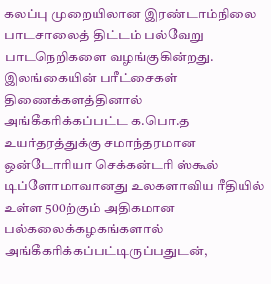கலப்பு முறையிலான இரண்டாம்நிலை பாடசாலைத் திட்டம் பல்வேறு பாடநெறிகளை வழங்குகின்றது. இலங்கையின் பரீட்சைகள் திணைக்களத்தினால் அங்கீகரிக்கப்பட்ட க.பொ.த உயர்தரத்துக்கு சமாந்தரமான ஒன்டோரியா செக்கன்டரி ஸ்கூல் டிப்ளோமாவானது உலகளாவிய ரீதியில் உள்ள 500ற்கும் அதிகமான பல்கலைக்கழகங்களால் அங்கீகரிக்கப்பட்டிருப்பதுடன்,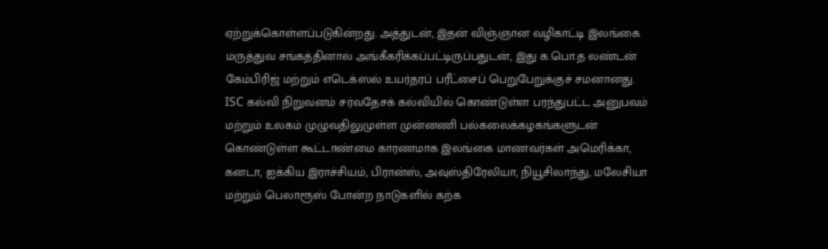ஏற்றுக்கொள்ளப்படுகின்றது. அத்துடன், இதன் விஞ்ஞான வழிகாட்டி இலங்கை மருத்துவ சங்கத்தினால் அங்கீகரிக்கப்பட்டிருப்பதுடன், இது க.பொ.த லண்டன் கேம்பிரிஜ் மற்றும் எடெக்ஸல் உயர்தரப் பரீட்சைப் பெறுபேறுக்குச் சமனானது.
ISC கல்வி நிறுவனம் சர்வதேசக் கல்வியில் கொண்டுள்ள பரந்துபட்ட அனுபவம் மற்றும் உலகம் முழுவதிலுமுள்ள முன்னணி பல்கலைக்கழகங்களுடன் கொண்டுள்ள கூட்டாண்மை காரணமாக இலங்கை மாணவர்கள் அமெரிக்கா, கனடா, ஐக்கிய இராச்சியம், பிரான்ஸ், அவுஸ்திரேலியா, நியூசிலாந்து, மலேசியா மற்றும் பெலாரூஸ் போன்ற நாடுகளில் கற்க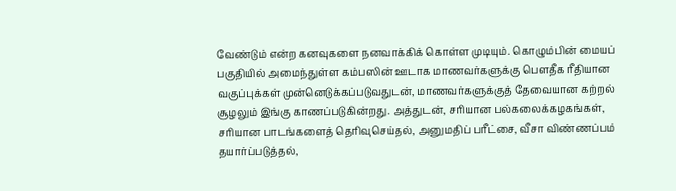வேண்டும் என்ற கனவுகளை நனவாக்கிக் கொள்ள முடியும். கொழும்பின் மையப் பகுதியில் அமைந்துள்ள கம்பஸின் ஊடாக மாணவர்களுக்கு பௌதீக ரீதியான வகுப்புக்கள் முன்னெடுக்கப்படுவதுடன், மாணவர்களுக்குத் தேவையான கற்றல் சூழலும் இங்கு காணப்படுகின்றது. அத்துடன், சரியான பல்கலைக்கழகங்கள், சரியான பாடங்களைத் தெரிவுசெய்தல், அனுமதிப் பரீட்சை, வீசா விண்ணப்பம் தயார்ப்படுத்தல்,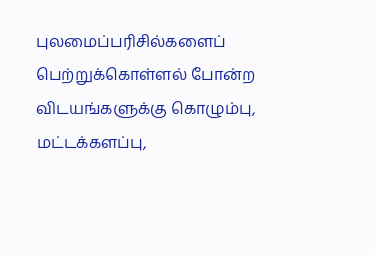புலமைப்பரிசில்களைப் பெற்றுக்கொள்ளல் போன்ற விடயங்களுக்கு கொழும்பு, மட்டக்களப்பு,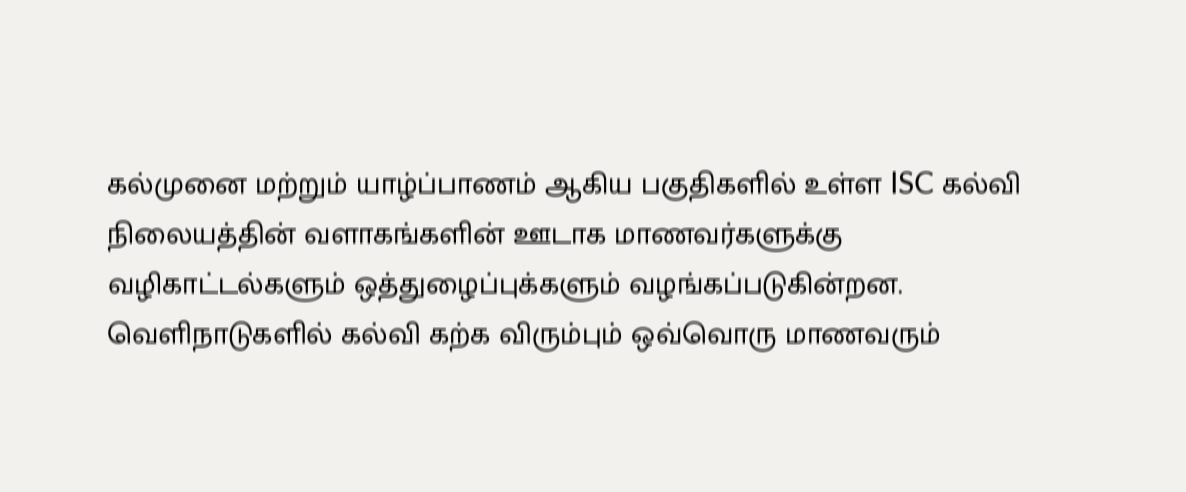கல்முனை மற்றும் யாழ்ப்பாணம் ஆகிய பகுதிகளில் உள்ள ISC கல்வி நிலையத்தின் வளாகங்களின் ஊடாக மாணவர்களுக்கு வழிகாட்டல்களும் ஒத்துழைப்புக்களும் வழங்கப்படுகின்றன. வெளிநாடுகளில் கல்வி கற்க விரும்பும் ஒவ்வொரு மாணவரும்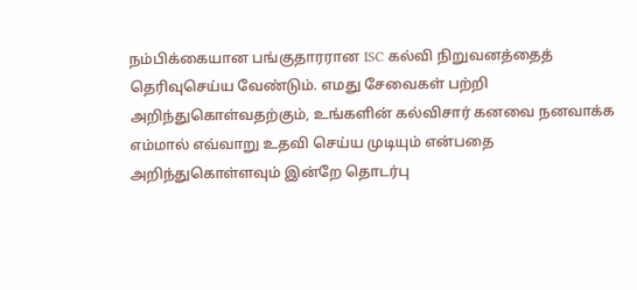நம்பிக்கையான பங்குதாரரான ISC கல்வி நிறுவனத்தைத் தெரிவுசெய்ய வேண்டும். எமது சேவைகள் பற்றி அறிந்துகொள்வதற்கும், உங்களின் கல்விசார் கனவை நனவாக்க எம்மால் எவ்வாறு உதவி செய்ய முடியும் என்பதை அறிந்துகொள்ளவும் இன்றே தொடர்பு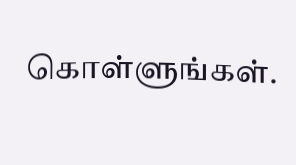கொள்ளுங்கள்.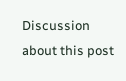Discussion about this post